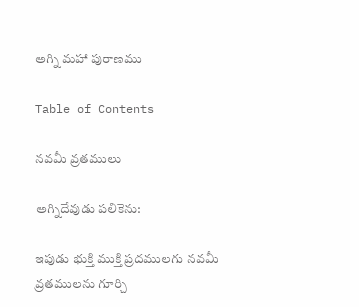అగ్ని మహా పురాణము

Table of Contents

నవమీ వ్రతములు

అగ్నిదేవుడు పలికెను:

ఇపుడు భుక్తి ముక్తి ప్రదములగు నవమీ వ్రతములను గూర్చి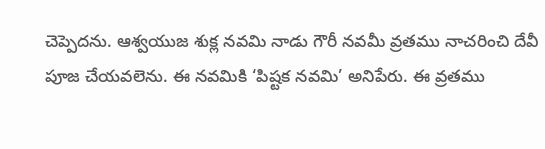చెప్పెదను. ఆశ్వయుజ శుక్ల నవమి నాడు గౌరీ నవమీ వ్రతము నాచరించి దేవీ పూజ చేయవలెను. ఈ నవమికి ‘పిష్టక నవమి’ అనిపేరు. ఈ వ్రతము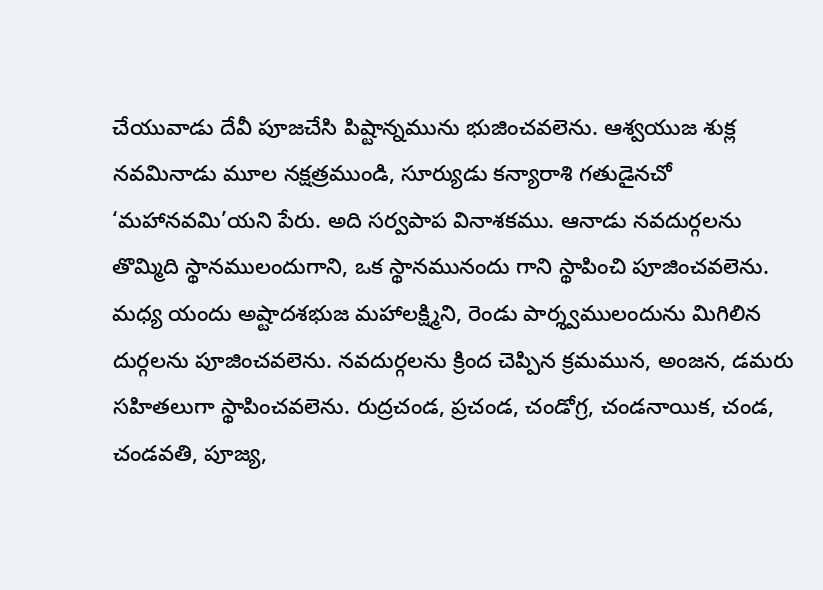చేయువాడు దేవీ పూజచేసి పిష్టాన్నమును భుజించవలెను. ఆశ్వయుజ శుక్ల నవమినాడు మూల నక్షత్రముండి, సూర్యుడు కన్యారాశి గతుడైనచో ‘మహానవమి’యని పేరు. అది సర్వపాప వినాశకము. ఆనాడు నవదుర్గలను తొమ్మిది స్థానములందుగాని, ఒక స్థానమునందు గాని స్థాపించి పూజించవలెను. మధ్య యందు అష్టాదశభుజ మహాలక్ష్మిని, రెండు పార్శ్వములందును మిగిలిన దుర్గలను పూజించవలెను. నవదుర్గలను క్రింద చెప్పిన క్రమమున, అంజన, డమరు సహితలుగా స్థాపించవలెను. రుద్రచండ, ప్రచండ, చండోగ్ర, చండనాయిక, చండ, చండవతి, పూజ్య,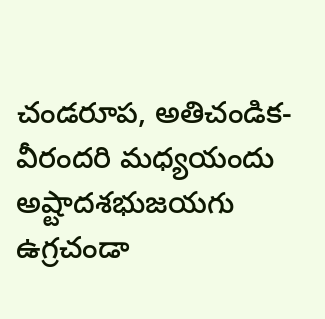చండరూప, అతిచండిక-వీరందరి మధ్యయందు అష్టాదశభుజయగు ఉగ్రచండా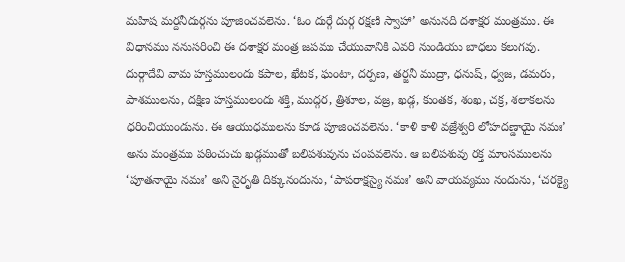మహిష మర్దనీదుర్గను పూజించవలెను. ‘ఓం దుర్గే దుర్గ రక్షణి స్వాహా’ అనునది దశాక్షర మంత్రము. ఈ విధానము ననుసరించి ఈ దశాక్షర మంత్ర జపము చేయువానికి ఎవరి నుండియు బాధలు కలుగవు. దుర్గాదేవి వామ హస్తములందు కపాల, ఖేటక, ఘంటా, దర్పణ, తర్జనీ ముద్రా, ధనుష్, ధ్వజ, డమరు, పాశములను, దక్షిణ హస్తములందు శక్తి, ముద్గర, త్రిశూల, వజ్ర, ఖడ్గ, కుంతక, శంఖ, చక్ర, శలాకలను ధరించియుండును. ఈ ఆయుధములను కూడ పూజించవలెను. ‘కాళి కాళి వజ్రేశ్వరి లోహదణ్డాయై నమః’ అను మంత్రము పఠించుచు ఖడ్గముతో బలిపశువును చంపవలెను. ఆ బలిపశువు రక్త మాంసములను ‘పూతనాయై నమః’ అని నైరృతి దిక్కునందును, ‘పాపరాక్షస్యై నమః’ అని వాయవ్యము నందును, ‘చరక్యై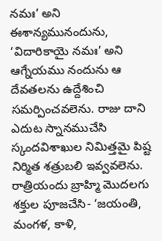నమః’ అని ఈశాన్యమునందును, ‘విదారికాయై నమః’ అని ఆగ్నేయము నందును ఆ దేవతలను ఉద్దేశించి సమర్పించవలెను. రాజు దాని ఎదుట స్నానముచేసి స్కందవిశాఖుల నిమిత్తమై పిష్ట నిర్మిత శత్రుబలి ఇవ్వవలెను. రాత్రియందు బ్రాహ్మి మొదలగు శక్తుల పూజచేసి- ‘జయంతి, మంగళ, కాళి,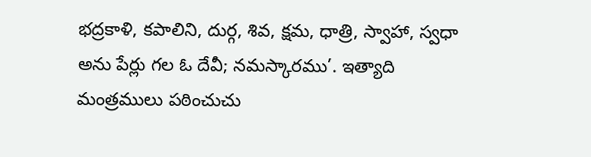భద్రకాళి, కపాలిని, దుర్గ, శివ, క్షమ, ధాత్రి, స్వాహా, స్వధా అను పేర్లు గల ఓ దేవీ; నమస్కారము’. ఇత్యాది మంత్రములు పఠించుచు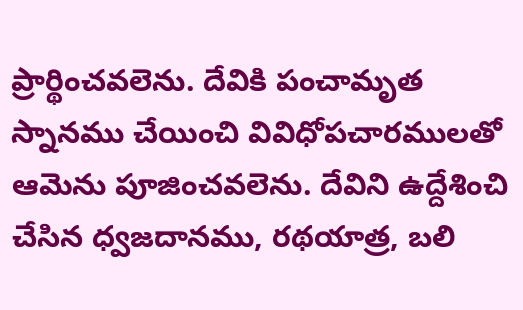ప్రార్థించవలెను. దేవికి పంచామృత స్నానము చేయించి వివిధోపచారములతో ఆమెను పూజించవలెను. దేవిని ఉద్దేశించి చేసిన ధ్వజదానము, రథయాత్ర, బలి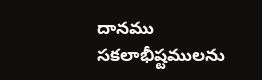దానము సకలాభీష్టములను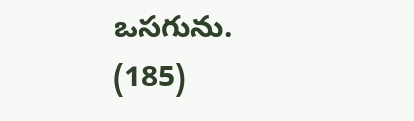ఒసగును. (185)